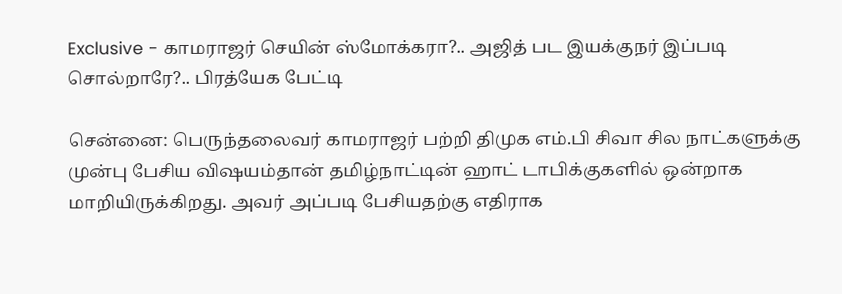Exclusive - காமராஜர் செயின் ஸ்மோக்கரா?.. அஜித் பட இயக்குநர் இப்படி சொல்றாரே?.. பிரத்யேக பேட்டி

சென்னை: பெருந்தலைவர் காமராஜர் பற்றி திமுக எம்.பி சிவா சில நாட்களுக்கு முன்பு பேசிய விஷயம்தான் தமிழ்நாட்டின் ஹாட் டாபிக்குகளில் ஒன்றாக மாறியிருக்கிறது. அவர் அப்படி பேசியதற்கு எதிராக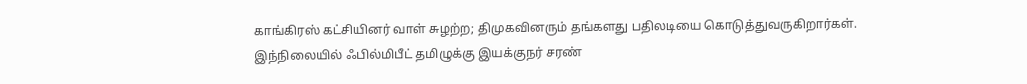காங்கிரஸ் கட்சியினர் வாள் சுழற்ற; திமுகவினரும் தங்களது பதிலடியை கொடுத்துவருகிறார்கள். இந்நிலையில் ஃபில்மிபீட் தமிழுக்கு இயக்குநர் சரண்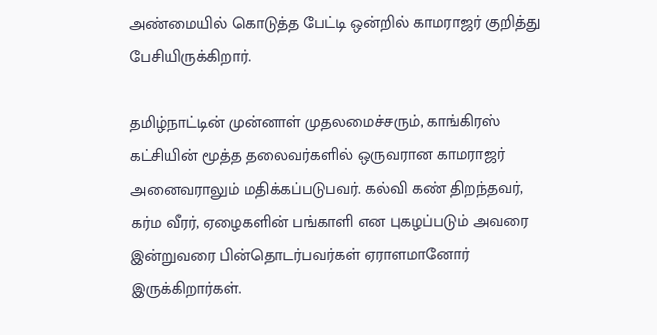அண்மையில் கொடுத்த பேட்டி ஒன்றில் காமராஜர் குறித்து பேசியிருக்கிறார்.

தமிழ்நாட்டின் முன்னாள் முதலமைச்சரும், காங்கிரஸ் கட்சியின் மூத்த தலைவர்களில் ஒருவரான காமராஜர் அனைவராலும் மதிக்கப்படுபவர். கல்வி கண் திறந்தவர், கர்ம வீரர், ஏழைகளின் பங்காளி என புகழப்படும் அவரை இன்றுவரை பின்தொடர்பவர்கள் ஏராளமானோர் இருக்கிறார்கள்.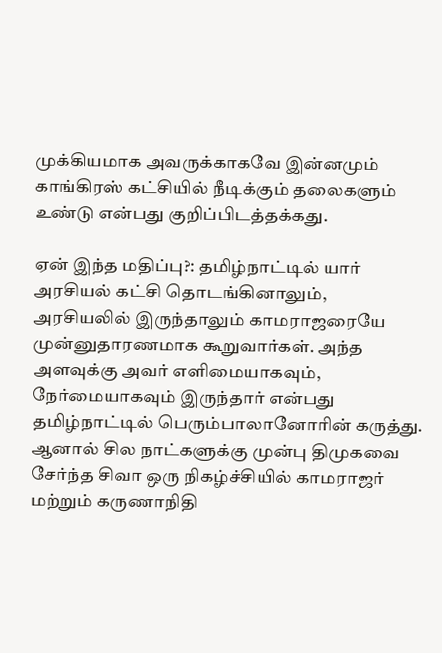முக்கியமாக அவருக்காகவே இன்னமும் காங்கிரஸ் கட்சியில் நீடிக்கும் தலைகளும் உண்டு என்பது குறிப்பிடத்தக்கது.

ஏன் இந்த மதிப்பு?: தமிழ்நாட்டில் யார் அரசியல் கட்சி தொடங்கினாலும், அரசியலில் இருந்தாலும் காமராஜரையே முன்னுதாரணமாக கூறுவார்கள். அந்த அளவுக்கு அவர் எளிமையாகவும், நேர்மையாகவும் இருந்தார் என்பது தமிழ்நாட்டில் பெரும்பாலானோரின் கருத்து. ஆனால் சில நாட்களுக்கு முன்பு திமுகவை சேர்ந்த சிவா ஒரு நிகழ்ச்சியில் காமராஜர் மற்றும் கருணாநிதி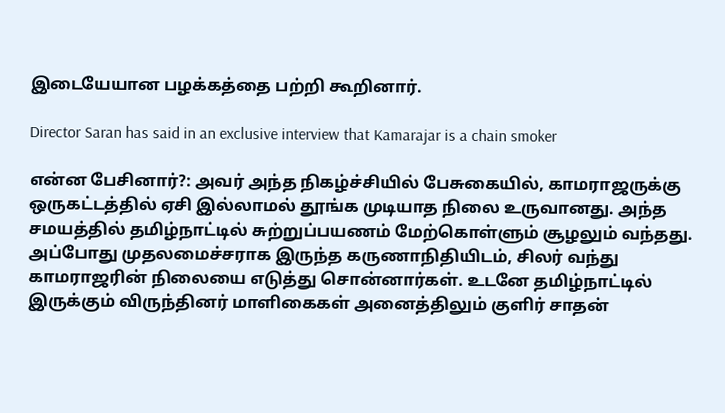இடையேயான பழக்கத்தை பற்றி கூறினார்.

Director Saran has said in an exclusive interview that Kamarajar is a chain smoker

என்ன பேசினார்?: அவர் அந்த நிகழ்ச்சியில் பேசுகையில், காமராஜருக்கு ஒருகட்டத்தில் ஏசி இல்லாமல் தூங்க முடியாத நிலை உருவானது. அந்த சமயத்தில் தமிழ்நாட்டில் சுற்றுப்பயணம் மேற்கொள்ளும் சூழலும் வந்தது. அப்போது முதலமைச்சராக இருந்த கருணாநிதியிடம், சிலர் வந்து காமராஜரின் நிலையை எடுத்து சொன்னார்கள். உடனே தமிழ்நாட்டில் இருக்கும் விருந்தினர் மாளிகைகள் அனைத்திலும் குளிர் சாதன்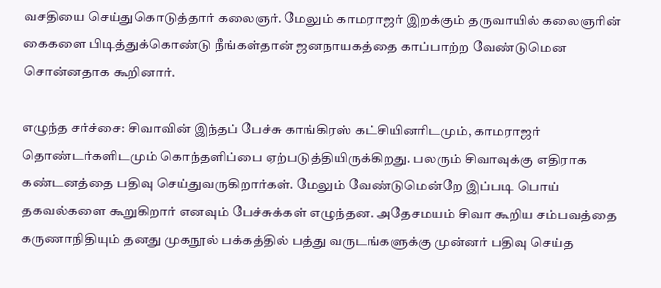வசதியை செய்துகொடுத்தார் கலைஞர். மேலும் காமராஜர் இறக்கும் தருவாயில் கலைஞரின் கைகளை பிடித்துக்கொண்டு நீங்கள்தான் ஜனநாயகத்தை காப்பாற்ற வேண்டுமென சொன்னதாக கூறினார்.

எழுந்த சர்ச்சை: சிவாவின் இந்தப் பேச்சு காங்கிரஸ் கட்சியினரிடமும், காமராஜர் தொண்டர்களிடமும் கொந்தளிப்பை ஏற்படுத்தியிருக்கிறது. பலரும் சிவாவுக்கு எதிராக கண்டனத்தை பதிவு செய்துவருகிறார்கள். மேலும் வேண்டுமென்றே இப்படி பொய் தகவல்களை கூறுகிறார் எனவும் பேச்சுக்கள் எழுந்தன. அதேசமயம் சிவா கூறிய சம்பவத்தை கருணாநிதியும் தனது முகநூல் பக்கத்தில் பத்து வருடங்களுக்கு முன்னர் பதிவு செய்த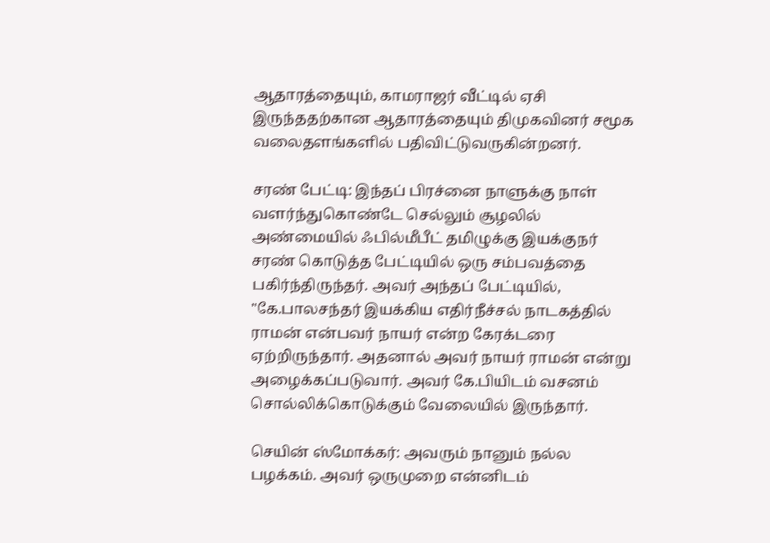ஆதாரத்தையும், காமராஜர் வீட்டில் ஏசி இருந்ததற்கான ஆதாரத்தையும் திமுகவினர் சமூக வலைதளங்களில் பதிவிட்டுவருகின்றனர்.

சரண் பேட்டி: இந்தப் பிரச்னை நாளுக்கு நாள் வளர்ந்துகொண்டே செல்லும் சூழலில் அண்மையில் ஃபில்மீபீட் தமிழுக்கு இயக்குநர் சரண் கொடுத்த பேட்டியில் ஒரு சம்பவத்தை பகிர்ந்திருந்தர். அவர் அந்தப் பேட்டியில், "கே.பாலசந்தர் இயக்கிய எதிர்நீச்சல் நாடகத்தில் ராமன் என்பவர் நாயர் என்ற கேரக்டரை ஏற்றிருந்தார். அதனால் அவர் நாயர் ராமன் என்று அழைக்கப்படுவார். அவர் கே.பியிடம் வசனம் சொல்லிக்கொடுக்கும் வேலையில் இருந்தார்.

செயின் ஸ்மோக்கர்: அவரும் நானும் நல்ல பழக்கம். அவர் ஒருமுறை என்னிடம்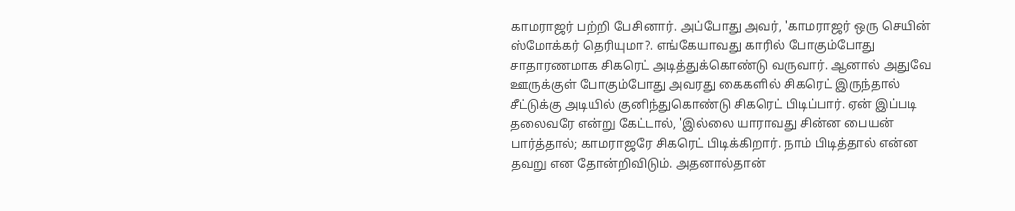காமராஜர் பற்றி பேசினார். அப்போது அவர், 'காமராஜர் ஒரு செயின் ஸ்மோக்கர் தெரியுமா?. எங்கேயாவது காரில் போகும்போது சாதாரணமாக சிகரெட் அடித்துக்கொண்டு வருவார். ஆனால் அதுவே ஊருக்குள் போகும்போது அவரது கைகளில் சிகரெட் இருந்தால் சீட்டுக்கு அடியில் குனிந்துகொண்டு சிகரெட் பிடிப்பார். ஏன் இப்படி தலைவரே என்று கேட்டால், 'இல்லை யாராவது சின்ன பையன் பார்த்தால்; காமராஜரே சிகரெட் பிடிக்கிறார். நாம் பிடித்தால் என்ன தவறு என தோன்றிவிடும். அதனால்தான்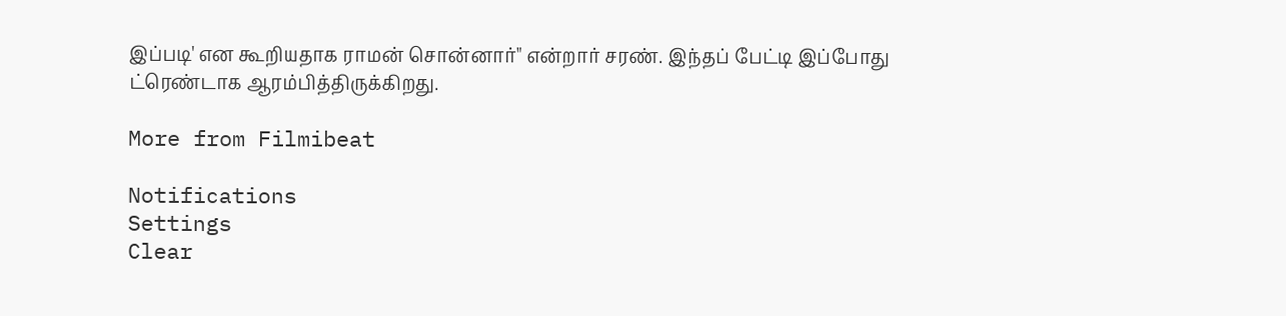இப்படி' என கூறியதாக ராமன் சொன்னார்" என்றார் சரண். இந்தப் பேட்டி இப்போது ட்ரெண்டாக ஆரம்பித்திருக்கிறது.

More from Filmibeat

Notifications
Settings
Clear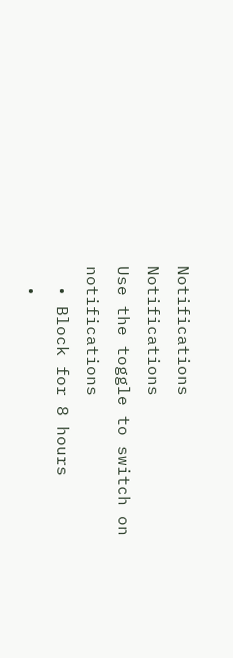Notifications
Notifications
Use the toggle to switch on notifications
  • Block for 8 hours
  •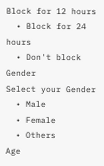Block for 12 hours
  • Block for 24 hours
  • Don't block
Gender
Select your Gender
  • Male
  • Female
  • Others
Age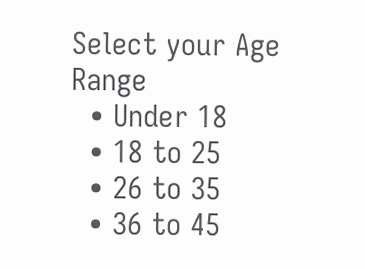Select your Age Range
  • Under 18
  • 18 to 25
  • 26 to 35
  • 36 to 45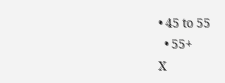• 45 to 55
  • 55+
X